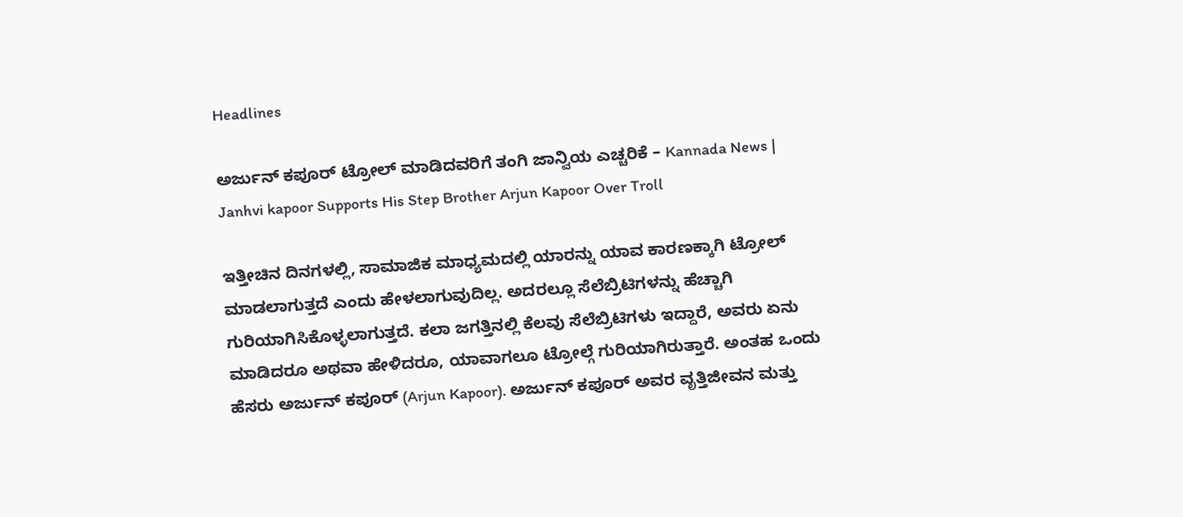Headlines

ಅರ್ಜುನ್ ಕಪೂರ್ ಟ್ರೋಲ್ ಮಾಡಿದವರಿಗೆ ತಂಗಿ ಜಾನ್ವಿಯ ಎಚ್ಚರಿಕೆ – Kannada News | Janhvi kapoor Supports His Step Brother Arjun Kapoor Over Troll

ಇತ್ತೀಚಿನ ದಿನಗಳಲ್ಲಿ, ಸಾಮಾಜಿಕ ಮಾಧ್ಯಮದಲ್ಲಿ ಯಾರನ್ನು ಯಾವ ಕಾರಣಕ್ಕಾಗಿ ಟ್ರೋಲ್ ಮಾಡಲಾಗುತ್ತದೆ ಎಂದು ಹೇಳಲಾಗುವುದಿಲ್ಲ. ಅದರಲ್ಲೂ ಸೆಲೆಬ್ರಿಟಿಗಳನ್ನು ಹೆಚ್ಚಾಗಿ ಗುರಿಯಾಗಿಸಿಕೊಳ್ಳಲಾಗುತ್ತದೆ. ಕಲಾ ಜಗತ್ತಿನಲ್ಲಿ ಕೆಲವು ಸೆಲೆಬ್ರಿಟಿಗಳು ಇದ್ದಾರೆ, ಅವರು ಏನು ಮಾಡಿದರೂ ಅಥವಾ ಹೇಳಿದರೂ, ಯಾವಾಗಲೂ ಟ್ರೋಲ್ಗೆ ಗುರಿಯಾಗಿರುತ್ತಾರೆ. ಅಂತಹ ಒಂದು ಹೆಸರು ಅರ್ಜುನ್ ಕಪೂರ್ (Arjun Kapoor). ಅರ್ಜುನ್ ಕಪೂರ್ ಅವರ ವೃತ್ತಿಜೀವನ ಮತ್ತು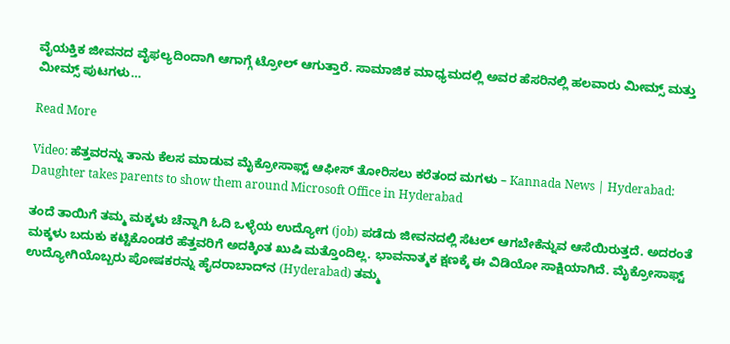ವೈಯಕ್ತಿಕ ಜೀವನದ ವೈಫಲ್ಯದಿಂದಾಗಿ ಆಗಾಗ್ಗೆ ಟ್ರೋಲ್ ಆಗುತ್ತಾರೆ. ಸಾಮಾಜಿಕ ಮಾಧ್ಯಮದಲ್ಲಿ ಅವರ ಹೆಸರಿನಲ್ಲಿ ಹಲವಾರು ಮೀಮ್ಸ್ ಮತ್ತು ಮೀಮ್ಸ್ ಪುಟಗಳು…

Read More

Video: ಹೆತ್ತವರನ್ನು ತಾನು ಕೆಲಸ ಮಾಡುವ ಮೈಕ್ರೋಸಾಫ್ಟ್‌ ಆಫೀಸ್‌ ತೋರಿಸಲು ಕರೆತಂದ ಮಗಳು – Kannada News | Hyderabad: Daughter takes parents to show them around Microsoft Office in Hyderabad

ತಂದೆ ತಾಯಿಗೆ ತಮ್ಮ ಮಕ್ಕಳು ಚೆನ್ನಾಗಿ ಓದಿ ಒಳ್ಳೆಯ ಉದ್ಯೋಗ (job) ಪಡೆದು ಜೀವನದಲ್ಲಿ ಸೆಟಲ್ ಆಗಬೇಕೆನ್ನುವ ಆಸೆಯಿರುತ್ತದೆ. ಅದರಂತೆ ಮಕ್ಕಳು ಬದುಕು ಕಟ್ಟಿಕೊಂಡರೆ ಹೆತ್ತವರಿಗೆ ಅದಕ್ಕಿಂತ ಖುಷಿ ಮತ್ತೊಂದಿಲ್ಲ. ಭಾವನಾತ್ಮಕ ಕ್ಷಣಕ್ಕೆ ಈ ವಿಡಿಯೋ ಸಾಕ್ಷಿಯಾಗಿದೆ. ಮೈಕ್ರೋಸಾಫ್ಟ್ ಉದ್ಯೋಗಿಯೊಬ್ಬರು ಪೋಷಕರನ್ನು ಹೈದರಾಬಾದ್‌ನ (Hyderabad) ತಮ್ಮ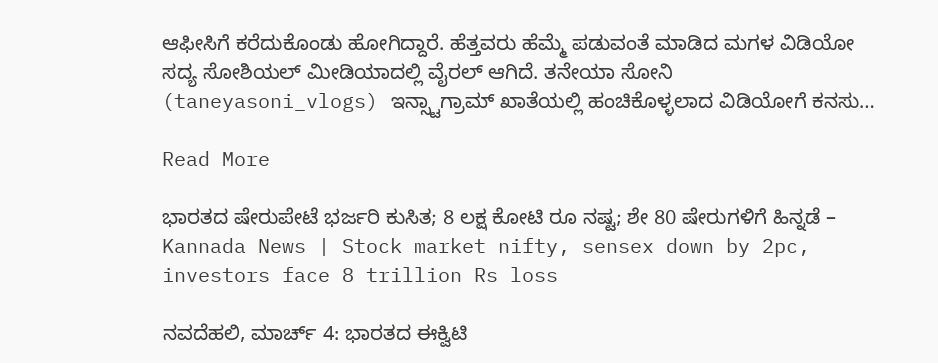ಆಫೀಸಿಗೆ ಕರೆದುಕೊಂಡು ಹೋಗಿದ್ದಾರೆ. ಹೆತ್ತವರು ಹೆಮ್ಮೆ ಪಡುವಂತೆ ಮಾಡಿದ ಮಗಳ ವಿಡಿಯೋ ಸದ್ಯ ಸೋಶಿಯಲ್ ಮೀಡಿಯಾದಲ್ಲಿ ವೈರಲ್ ಆಗಿದೆ. ತನೇಯಾ ಸೋನಿ (taneyasoni_vlogs) ಇನ್ಸ್ಟಾಗ್ರಾಮ್ ಖಾತೆಯಲ್ಲಿ ಹಂಚಿಕೊಳ್ಳಲಾದ ವಿಡಿಯೋಗೆ ಕನಸು…

Read More

ಭಾರತದ ಷೇರುಪೇಟೆ ಭರ್ಜರಿ ಕುಸಿತ; 8 ಲಕ್ಷ ಕೋಟಿ ರೂ ನಷ್ಟ; ಶೇ 80 ಷೇರುಗಳಿಗೆ ಹಿನ್ನಡೆ – Kannada News | Stock market nifty, sensex down by 2pc, investors face 8 trillion Rs loss

ನವದೆಹಲಿ, ಮಾರ್ಚ್ 4: ಭಾರತದ ಈಕ್ವಿಟಿ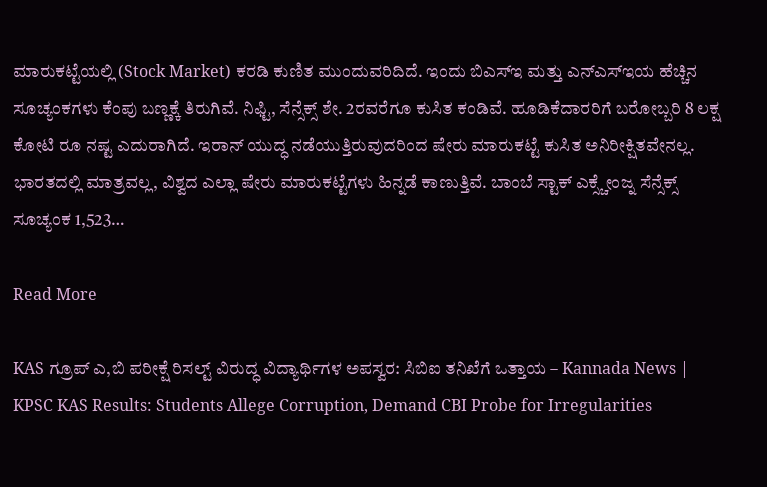ಮಾರುಕಟ್ಟೆಯಲ್ಲಿ (Stock Market) ಕರಡಿ ಕುಣಿತ ಮುಂದುವರಿದಿದೆ. ಇಂದು ಬಿಎಸ್ಇ ಮತ್ತು ಎನ್ಎಸ್ಇಯ ಹೆಚ್ಚಿನ ಸೂಚ್ಯಂಕಗಳು ಕೆಂಪು ಬಣ್ಣಕ್ಕೆ ತಿರುಗಿವೆ. ನಿಫ್ಟಿ, ಸೆನ್ಸೆಕ್ಸ್ ಶೇ. 2ರವರೆಗೂ ಕುಸಿತ ಕಂಡಿವೆ. ಹೂಡಿಕೆದಾರರಿಗೆ ಬರೋಬ್ಬರಿ 8 ಲಕ್ಷ ಕೋಟಿ ರೂ ನಷ್ಟ ಎದುರಾಗಿದೆ. ಇರಾನ್ ಯುದ್ಧ ನಡೆಯುತ್ತಿರುವುದರಿಂದ ಷೇರು ಮಾರುಕಟ್ಟೆ ಕುಸಿತ ಅನಿರೀಕ್ಷಿತವೇನಲ್ಲ. ಭಾರತದಲ್ಲಿ ಮಾತ್ರವಲ್ಲ, ವಿಶ್ವದ ಎಲ್ಲಾ ಷೇರು ಮಾರುಕಟ್ಟೆಗಳು ಹಿನ್ನಡೆ ಕಾಣುತ್ತಿವೆ. ಬಾಂಬೆ ಸ್ಟಾಕ್ ಎಕ್ಸ್ಚೇಂಜ್ನ ಸೆನ್ಸೆಕ್ಸ್ ಸೂಚ್ಯಂಕ 1,523…

Read More

KAS ಗ್ರೂಪ್ ಎ,ಬಿ ಪರೀಕ್ಷೆ ರಿಸಲ್ಟ್ ವಿರುದ್ಧ ವಿದ್ಯಾರ್ಥಿಗಳ ಅಪಸ್ವರ: ಸಿಬಿಐ ತನಿಖೆಗೆ ಒತ್ತಾಯ – Kannada News | KPSC KAS Results: Students Allege Corruption, Demand CBI Probe for Irregularities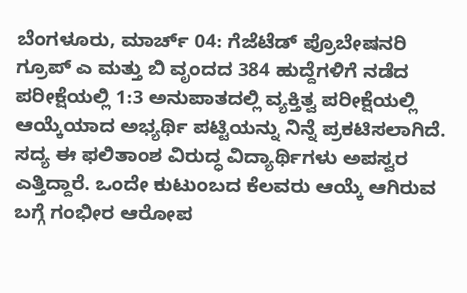ಬೆಂಗಳೂರು, ಮಾರ್ಚ್ 04: ಗೆಜೆಟೆಡ್ ಪ್ರೊಬೇಷನರಿ ಗ್ರೂಪ್ ಎ ಮತ್ತು ಬಿ ವೃಂದದ 384 ಹುದ್ದೆಗಳಿಗೆ ನಡೆದ ಪರೀಕ್ಷೆಯಲ್ಲಿ 1:3 ಅನುಪಾತದಲ್ಲಿ ವ್ಯಕ್ತಿತ್ವ ಪರೀಕ್ಷೆಯಲ್ಲಿ ಆಯ್ಕೆಯಾದ ಅಭ್ಯರ್ಥಿ ಪಟ್ಟಿಯನ್ನು ನಿನ್ನೆ ಪ್ರಕಟಿಸಲಾಗಿದೆ. ಸದ್ಯ ಈ ಫಲಿತಾಂಶ ವಿರುದ್ಧ ವಿದ್ಯಾರ್ಥಿಗಳು ಅಪಸ್ವರ ಎತ್ತಿದ್ದಾರೆ. ಒಂದೇ ಕುಟುಂಬದ ಕೆಲವರು ಆಯ್ಕೆ ಆಗಿರುವ ಬಗ್ಗೆ ಗಂಭೀರ ಆರೋಪ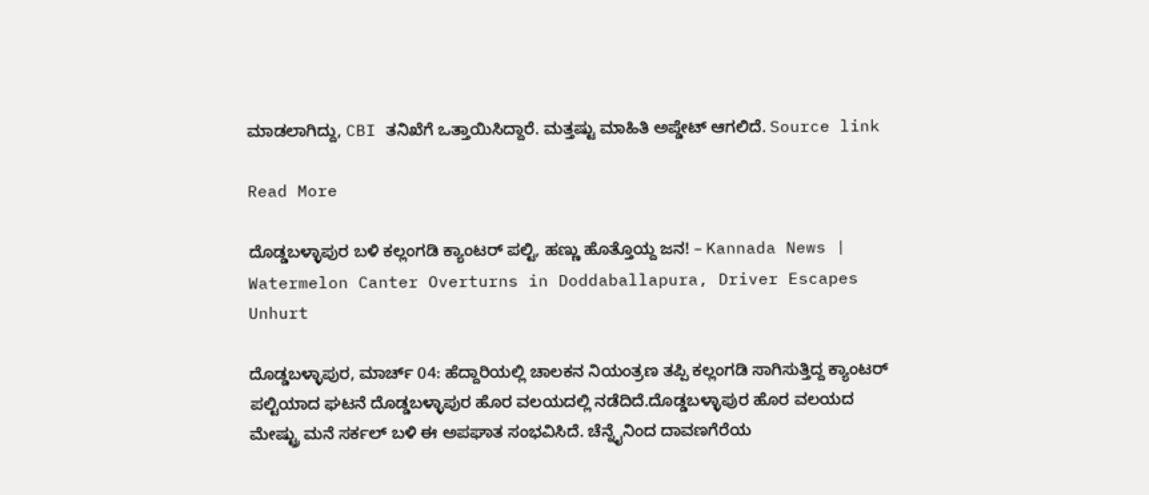ಮಾಡಲಾಗಿದ್ದು, CBI ತನಿಖೆಗೆ ಒತ್ತಾಯಿಸಿದ್ದಾರೆ. ಮತ್ತಷ್ಟು ಮಾಹಿತಿ ಅಪ್ಡೇಟ್ ಆಗಲಿದೆ. Source link

Read More

ದೊಡ್ಡಬಳ್ಳಾಪುರ ಬಳಿ ಕಲ್ಲಂಗಡಿ ಕ್ಯಾಂಟರ್ ಪಲ್ಟಿ, ಹಣ್ಣು ಹೊತ್ತೊಯ್ದ ಜನ! – Kannada News | Watermelon Canter Overturns in Doddaballapura, Driver Escapes Unhurt

ದೊಡ್ಡಬಳ್ಳಾಪುರ, ಮಾರ್ಚ್ 04: ಹೆದ್ದಾರಿಯಲ್ಲಿ ಚಾಲಕನ ನಿಯಂತ್ರಣ ತಪ್ಪಿ ಕಲ್ಲಂಗಡಿ ಸಾಗಿಸುತ್ತಿದ್ದ ಕ್ಯಾಂಟರ್ ಪಲ್ಟಿಯಾದ ಘಟನೆ ದೊಡ್ಡಬಳ್ಳಾಪುರ ಹೊರ ವಲಯದಲ್ಲಿ ನಡೆದಿದೆ.ದೊಡ್ಡಬಳ್ಳಾಪುರ ಹೊರ ವಲಯದ ಮೇಷ್ಟ್ರು ಮನೆ ಸರ್ಕಲ್‌ ಬಳಿ ಈ ಅಪಘಾತ ಸಂಭವಿಸಿದೆ. ಚೆನ್ನೈನಿಂದ ದಾವಣಗೆರೆಯ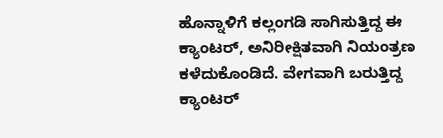ಹೊನ್ನಾಳಿಗೆ ಕಲ್ಲಂಗಡಿ ಸಾಗಿಸುತ್ತಿದ್ದ ಈ ಕ್ಯಾಂಟರ್, ಅನಿರೀಕ್ಷಿತವಾಗಿ ನಿಯಂತ್ರಣ ಕಳೆದುಕೊಂಡಿದೆ. ವೇಗವಾಗಿ ಬರುತ್ತಿದ್ದ ಕ್ಯಾಂಟರ್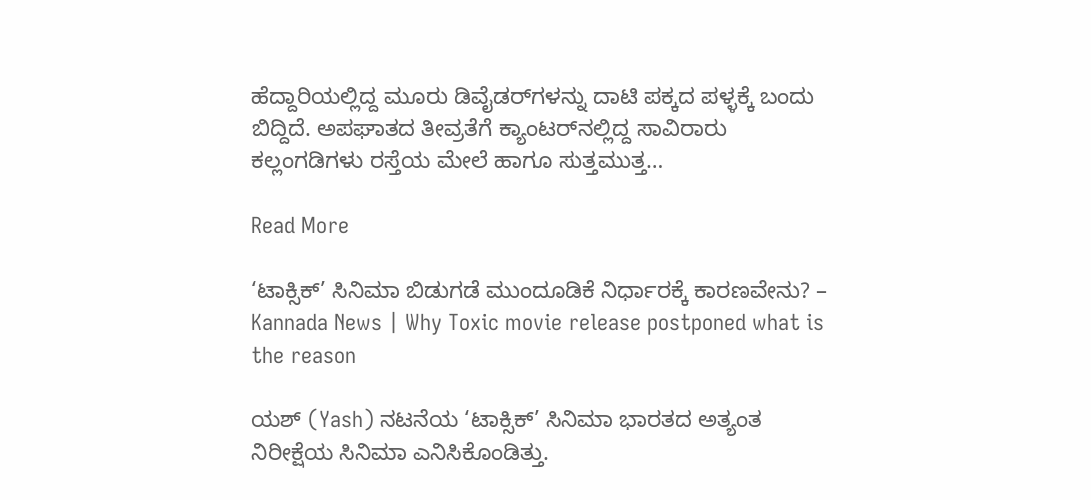ಹೆದ್ದಾರಿಯಲ್ಲಿದ್ದ ಮೂರು ಡಿವೈಡರ್‌ಗಳನ್ನು ದಾಟಿ ಪಕ್ಕದ ಪಳ್ಳಕ್ಕೆ ಬಂದು ಬಿದ್ದಿದೆ. ಅಪಘಾತದ ತೀವ್ರತೆಗೆ ಕ್ಯಾಂಟರ್‌ನಲ್ಲಿದ್ದ ಸಾವಿರಾರು ಕಲ್ಲಂಗಡಿಗಳು ರಸ್ತೆಯ ಮೇಲೆ ಹಾಗೂ ಸುತ್ತಮುತ್ತ…

Read More

‘ಟಾಕ್ಸಿಕ್’ ಸಿನಿಮಾ ಬಿಡುಗಡೆ ಮುಂದೂಡಿಕೆ ನಿರ್ಧಾರಕ್ಕೆ ಕಾರಣವೇನು? – Kannada News | Why Toxic movie release postponed what is the reason

ಯಶ್ (Yash) ನಟನೆಯ ‘ಟಾಕ್ಸಿಕ್’ ಸಿನಿಮಾ ಭಾರತದ ಅತ್ಯಂತ ನಿರೀಕ್ಷೆಯ ಸಿನಿಮಾ ಎನಿಸಿಕೊಂಡಿತ್ತು.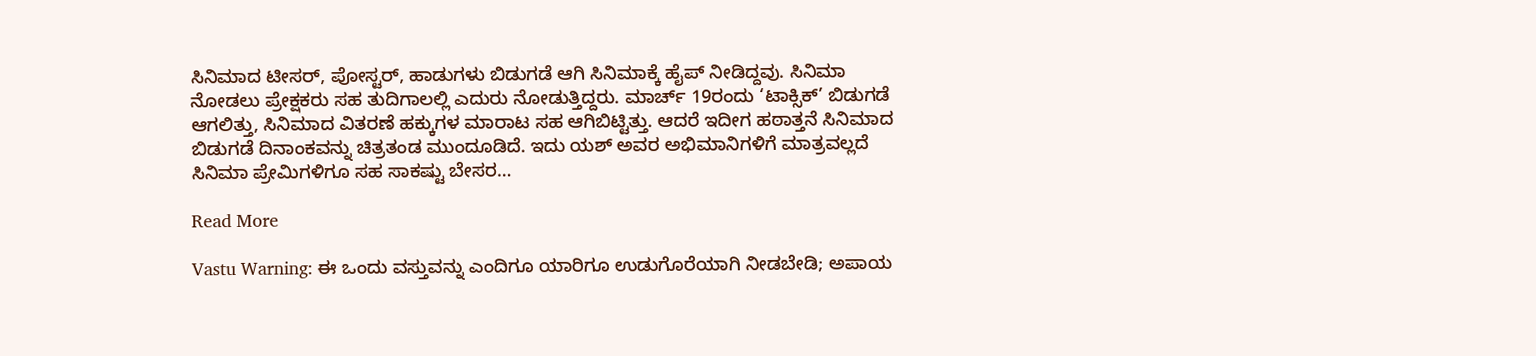ಸಿನಿಮಾದ ಟೀಸರ್, ಪೋಸ್ಟರ್, ಹಾಡುಗಳು ಬಿಡುಗಡೆ ಆಗಿ ಸಿನಿಮಾಕ್ಕೆ ಹೈಪ್ ನೀಡಿದ್ದವು. ಸಿನಿಮಾ ನೋಡಲು ಪ್ರೇಕ್ಷಕರು ಸಹ ತುದಿಗಾಲಲ್ಲಿ ಎದುರು ನೋಡುತ್ತಿದ್ದರು. ಮಾರ್ಚ್ 19ರಂದು ‘ಟಾಕ್ಸಿಕ್’ ಬಿಡುಗಡೆ ಆಗಲಿತ್ತು, ಸಿನಿಮಾದ ವಿತರಣೆ ಹಕ್ಕುಗಳ ಮಾರಾಟ ಸಹ ಆಗಿಬಿಟ್ಟಿತ್ತು. ಆದರೆ ಇದೀಗ ಹಠಾತ್ತನೆ ಸಿನಿಮಾದ ಬಿಡುಗಡೆ ದಿನಾಂಕವನ್ನು ಚಿತ್ರತಂಡ ಮುಂದೂಡಿದೆ. ಇದು ಯಶ್ ಅವರ ಅಭಿಮಾನಿಗಳಿಗೆ ಮಾತ್ರವಲ್ಲದೆ ಸಿನಿಮಾ ಪ್ರೇಮಿಗಳಿಗೂ ಸಹ ಸಾಕಷ್ಟು ಬೇಸರ…

Read More

Vastu Warning: ಈ ಒಂದು ವಸ್ತುವನ್ನು ಎಂದಿಗೂ ಯಾರಿಗೂ ಉಡುಗೊರೆಯಾಗಿ ನೀಡಬೇಡಿ; ಅಪಾಯ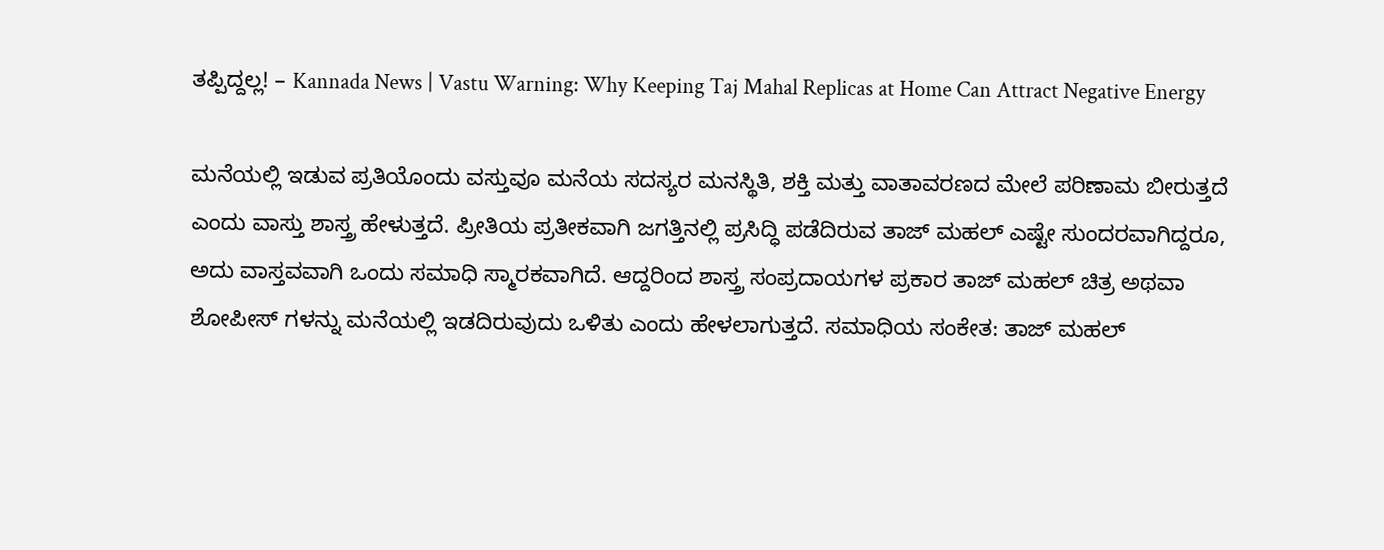ತಪ್ಪಿದ್ದಲ್ಲ! – Kannada News | Vastu Warning: Why Keeping Taj Mahal Replicas at Home Can Attract Negative Energy

ಮನೆಯಲ್ಲಿ ಇಡುವ ಪ್ರತಿಯೊಂದು ವಸ್ತುವೂ ಮನೆಯ ಸದಸ್ಯರ ಮನಸ್ಥಿತಿ, ಶಕ್ತಿ ಮತ್ತು ವಾತಾವರಣದ ಮೇಲೆ ಪರಿಣಾಮ ಬೀರುತ್ತದೆ ಎಂದು ವಾಸ್ತು ಶಾಸ್ತ್ರ ಹೇಳುತ್ತದೆ. ಪ್ರೀತಿಯ ಪ್ರತೀಕವಾಗಿ ಜಗತ್ತಿನಲ್ಲಿ ಪ್ರಸಿದ್ಧಿ ಪಡೆದಿರುವ ತಾಜ್ ಮಹಲ್ ಎಷ್ಟೇ ಸುಂದರವಾಗಿದ್ದರೂ, ಅದು ವಾಸ್ತವವಾಗಿ ಒಂದು ಸಮಾಧಿ ಸ್ಮಾರಕವಾಗಿದೆ. ಆದ್ದರಿಂದ ಶಾಸ್ತ್ರ ಸಂಪ್ರದಾಯಗಳ ಪ್ರಕಾರ ತಾಜ್ ಮಹಲ್ ಚಿತ್ರ ಅಥವಾ ಶೋಪೀಸ್‌ ಗಳನ್ನು ಮನೆಯಲ್ಲಿ ಇಡದಿರುವುದು ಒಳಿತು ಎಂದು ಹೇಳಲಾಗುತ್ತದೆ. ಸಮಾಧಿಯ ಸಂಕೇತ: ತಾಜ್ ಮಹಲ್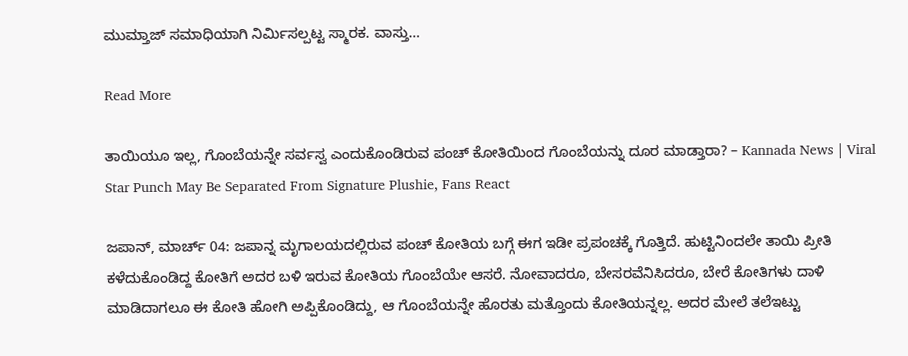ಮುಮ್ತಾಜ್ ಸಮಾಧಿಯಾಗಿ ನಿರ್ಮಿಸಲ್ಪಟ್ಟ ಸ್ಮಾರಕ. ವಾಸ್ತು…

Read More

ತಾಯಿಯೂ ಇಲ್ಲ, ಗೊಂಬೆಯನ್ನೇ ಸರ್ವಸ್ವ ಎಂದುಕೊಂಡಿರುವ ಪಂಚ್ ಕೋತಿಯಿಂದ ಗೊಂಬೆಯನ್ನು ದೂರ ಮಾಡ್ತಾರಾ? – Kannada News | Viral Star Punch May Be Separated From Signature Plushie, Fans React

ಜಪಾನ್, ಮಾರ್ಚ್ 04: ಜಪಾನ್ನ ಮೃಗಾಲಯದಲ್ಲಿರುವ ಪಂಚ್ ಕೋತಿಯ ಬಗ್ಗೆ ಈಗ ಇಡೀ ಪ್ರಪಂಚಕ್ಕೆ ಗೊತ್ತಿದೆ. ಹುಟ್ಟಿನಿಂದಲೇ ತಾಯಿ ಪ್ರೀತಿ ಕಳೆದುಕೊಂಡಿದ್ದ ಕೋತಿಗೆ ಅದರ ಬಳಿ ಇರುವ ಕೋತಿಯ ಗೊಂಬೆಯೇ ಆಸರೆ. ನೋವಾದರೂ, ಬೇಸರವೆನಿಸಿದರೂ, ಬೇರೆ ಕೋತಿಗಳು ದಾಳಿ ಮಾಡಿದಾಗಲೂ ಈ ಕೋತಿ ಹೋಗಿ ಅಪ್ಪಿಕೊಂಡಿದ್ದು, ಆ ಗೊಂಬೆಯನ್ನೇ ಹೊರತು ಮತ್ತೊಂದು ಕೋತಿಯನ್ನಲ್ಲ. ಅದರ ಮೇಲೆ ತಲೆಇಟ್ಟು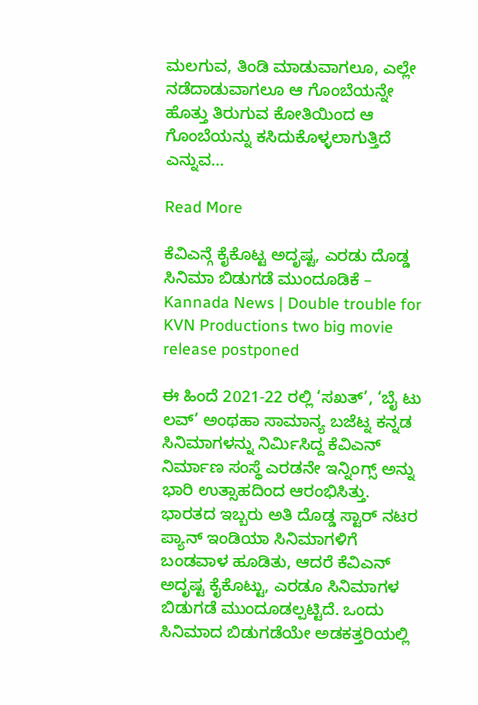ಮಲಗುವ, ತಿಂಡಿ ಮಾಡುವಾಗಲೂ, ಎಲ್ಲೇ ನಡೆದಾಡುವಾಗಲೂ ಆ ಗೊಂಬೆಯನ್ನೇ ಹೊತ್ತು ತಿರುಗುವ ಕೋತಿಯಿಂದ ಆ ಗೊಂಬೆಯನ್ನು ಕಸಿದುಕೊಳ್ಳಲಾಗುತ್ತಿದೆ ಎನ್ನುವ…

Read More

ಕೆವಿಎನ್ಗೆ ಕೈಕೊಟ್ಟ ಅದೃಷ್ಟ, ಎರಡು ದೊಡ್ಡ ಸಿನಿಮಾ ಬಿಡುಗಡೆ ಮುಂದೂಡಿಕೆ – Kannada News | Double trouble for KVN Productions two big movie release postponed

ಈ ಹಿಂದೆ 2021-22 ರಲ್ಲಿ ‘ಸಖತ್’, ‘ಬೈ ಟು ಲವ್’ ಅಂಥಹಾ ಸಾಮಾನ್ಯ ಬಜೆಟ್ನ ಕನ್ನಡ ಸಿನಿಮಾಗಳನ್ನು ನಿರ್ಮಿಸಿದ್ದ ಕೆವಿಎನ್ ನಿರ್ಮಾಣ ಸಂಸ್ಥೆ ಎರಡನೇ ಇನ್ನಿಂಗ್ಸ್ ಅನ್ನು ಭಾರಿ ಉತ್ಸಾಹದಿಂದ ಆರಂಭಿಸಿತ್ತು. ಭಾರತದ ಇಬ್ಬರು ಅತಿ ದೊಡ್ಡ ಸ್ಟಾರ್ ನಟರ ಪ್ಯಾನ್ ಇಂಡಿಯಾ ಸಿನಿಮಾಗಳಿಗೆ ಬಂಡವಾಳ ಹೂಡಿತು, ಆದರೆ ಕೆವಿಎನ್ ಅದೃಷ್ಟ ಕೈಕೊಟ್ಟು, ಎರಡೂ ಸಿನಿಮಾಗಳ ಬಿಡುಗಡೆ ಮುಂದೂಡಲ್ಪಟ್ಟಿದೆ. ಒಂದು ಸಿನಿಮಾದ ಬಿಡುಗಡೆಯೇ ಅಡಕತ್ತರಿಯಲ್ಲಿ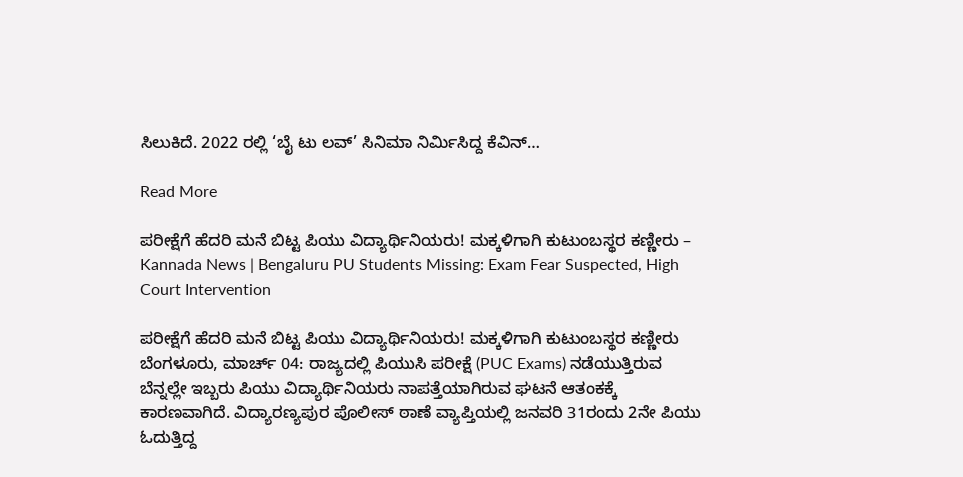ಸಿಲುಕಿದೆ. 2022 ರಲ್ಲಿ ‘ಬೈ ಟು ಲವ್’ ಸಿನಿಮಾ ನಿರ್ಮಿಸಿದ್ದ ಕೆವಿನ್…

Read More

ಪರೀಕ್ಷೆಗೆ ಹೆದರಿ ಮನೆ ಬಿಟ್ಟ ಪಿಯು ವಿದ್ಯಾರ್ಥಿನಿಯರು! ಮಕ್ಕಳಿಗಾಗಿ ಕುಟುಂಬಸ್ಥರ ಕಣ್ಣೀರು – Kannada News | Bengaluru PU Students Missing: Exam Fear Suspected, High Court Intervention

ಪರೀಕ್ಷೆಗೆ ಹೆದರಿ ಮನೆ ಬಿಟ್ಟ ಪಿಯು ವಿದ್ಯಾರ್ಥಿನಿಯರು! ಮಕ್ಕಳಿಗಾಗಿ ಕುಟುಂಬಸ್ಥರ ಕಣ್ಣೀರು ಬೆಂಗಳೂರು, ಮಾರ್ಚ್ 04: ರಾಜ್ಯದಲ್ಲಿ ಪಿಯುಸಿ ಪರೀಕ್ಷೆ (PUC Exams) ನಡೆಯುತ್ತಿರುವ ಬೆನ್ನಲ್ಲೇ ಇಬ್ಬರು ಪಿಯು ವಿದ್ಯಾರ್ಥಿನಿಯರು ನಾಪತ್ತೆಯಾಗಿರುವ ಘಟನೆ ಆತಂಕಕ್ಕೆ ಕಾರಣವಾಗಿದೆ. ವಿದ್ಯಾರಣ್ಯಪುರ ಪೊಲೀಸ್ ಠಾಣೆ ವ್ಯಾಪ್ತಿಯಲ್ಲಿ ಜನವರಿ 31ರಂದು 2ನೇ ಪಿಯು ಓದುತ್ತಿದ್ದ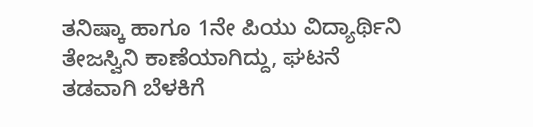ತನಿಷ್ಕಾ ಹಾಗೂ 1ನೇ ಪಿಯು ವಿದ್ಯಾರ್ಥಿನಿ ತೇಜಸ್ವಿನಿ ಕಾಣೆಯಾಗಿದ್ದು, ಘಟನೆ ತಡವಾಗಿ ಬೆಳಕಿಗೆ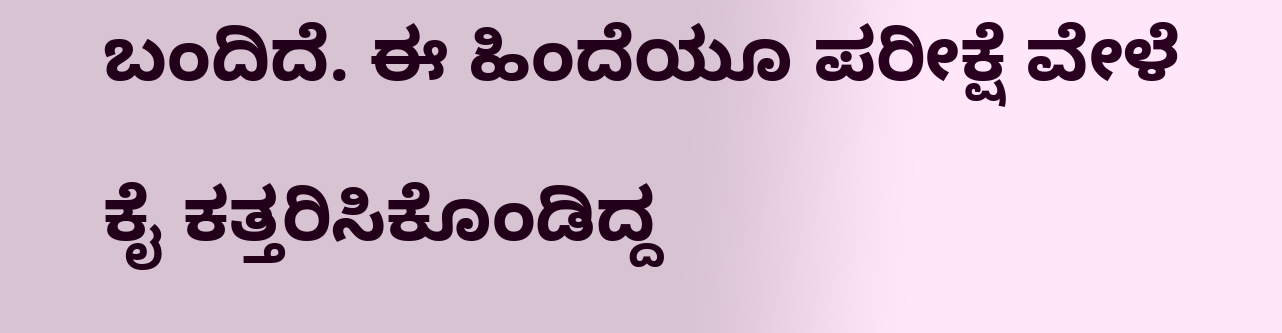ಬಂದಿದೆ. ಈ ಹಿಂದೆಯೂ ಪರೀಕ್ಷೆ ವೇಳೆ ಕೈ ಕತ್ತರಿಸಿಕೊಂಡಿದ್ದ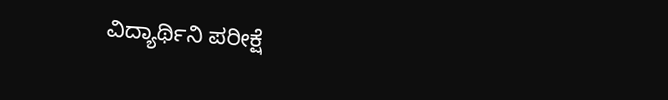ವಿದ್ಯಾರ್ಥಿನಿ ಪರೀಕ್ಷೆ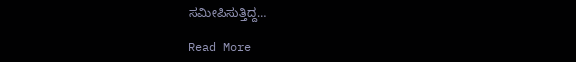ಸಮೀಪಿಸುತ್ತಿದ್ದ…

Read More